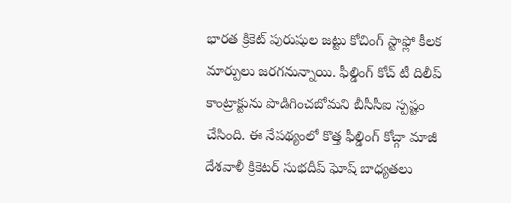భారత క్రికెట్ పురుషుల జట్టు కోచింగ్ స్టాఫ్లో కీలక మార్పులు జరగనున్నాయి. ఫీల్డింగ్ కోచ్ టీ దిలీప్ కాంట్రాక్టును పొడిగించబోమని బీసీసీఐ స్పష్టం చేసింది. ఈ నేపథ్యంలో కొత్త ఫీల్డింగ్ కోచ్గా మాజీ దేశవాళీ క్రికెటర్ సుభదీప్ ఘోష్ బాధ్యతలు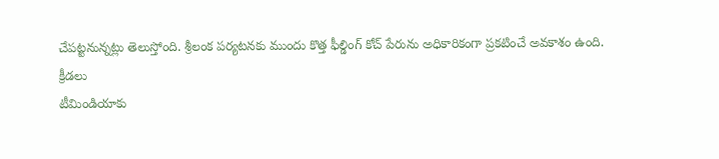చేపట్టనున్నట్లు తెలుస్తోంది. శ్రీలంక పర్యటనకు ముందు కొత్త ఫీల్డింగ్ కోచ్ పేరును అధికారికంగా ప్రకటించే అవకాశం ఉంది.
క్రీడలు
టీమిండియాకు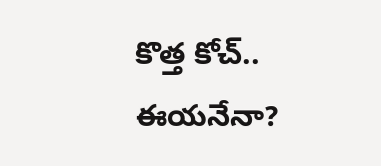కొత్త కోచ్.. ఈయనేనా?